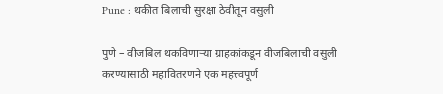Pune : थकीत बिलाची सुरक्षा ठेवीतून वसुली

पुणे – वीजबिल थकविणाऱ्या ग्राहकांकडून वीजबिलाची वसुली करण्यासाठी महावितरणने एक महत्त्वपूर्ण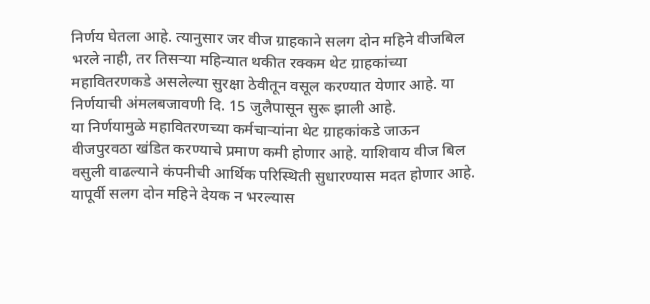निर्णय घेतला आहे. त्यानुसार जर वीज ग्राहकाने सलग दोन महिने वीजबिल भरले नाही, तर तिसऱ्या महिन्यात थकीत रक्कम थेट ग्राहकांच्या महावितरणकडे असलेल्या सुरक्षा ठेवीतून वसूल करण्यात येणार आहे. या निर्णयाची अंमलबजावणी दि. 15 जुलैपासून सुरू झाली आहे.
या निर्णयामुळे महावितरणच्या कर्मचाऱ्यांना थेट ग्राहकांकडे जाऊन वीजपुरवठा खंडित करण्याचे प्रमाण कमी होणार आहे. याशिवाय वीज बिल वसुली वाढल्याने कंपनीची आर्थिक परिस्थिती सुधारण्यास मदत होणार आहे. यापूर्वी सलग दोन महिने देयक न भरल्यास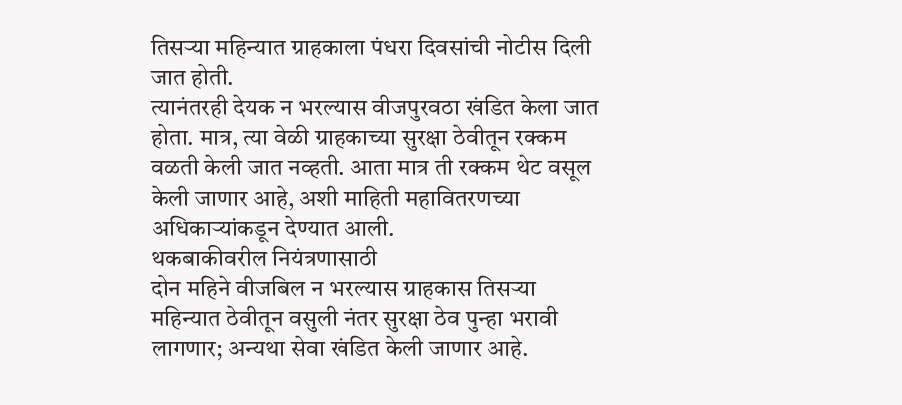तिसऱ्या महिन्यात ग्राहकाला पंधरा दिवसांची नोटीस दिली जात होती.
त्यानंतरही देयक न भरल्यास वीजपुरवठा खंडित केला जात होता. मात्र, त्या वेळी ग्राहकाच्या सुरक्षा ठेवीतून रक्कम वळती केली जात नव्हती. आता मात्र ती रक्कम थेट वसूल केली जाणार आहे, अशी माहिती महावितरणच्या अधिकाऱ्यांकडून देण्यात आली.
थकबाकीवरील नियंत्रणासाठी
दोन महिने वीजबिल न भरल्यास ग्राहकास तिसऱ्या महिन्यात ठेवीतून वसुली नंतर सुरक्षा ठेव पुन्हा भरावी लागणार; अन्यथा सेवा खंडित केली जाणार आहे.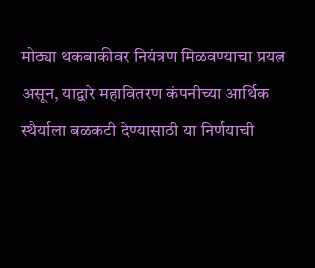मोठ्या थकबाकीवर नियंत्रण मिळवण्याचा प्रयत्न असून, याद्वारे महावितरण कंपनीच्या आर्थिक स्थैर्याला बळकटी देण्यासाठी या निर्णयाची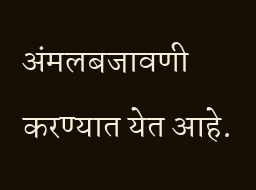अंमलबजावणी करण्यात येत आहे.